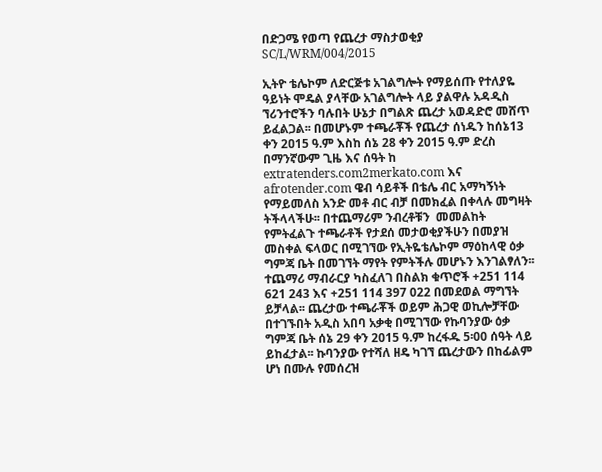በድጋሜ የወጣ የጨረታ ማስታወቂያ SC/L/WRM/004/2015

ኢትዮ ቴሌኮም ለድርጅቱ አገልግሎት የማይሰጡ የተለያዬ ዓይነት ሞዴል ያላቸው አገልግሎት ላይ ያልዋሉ አዳዲስ ኘሪንተሮችን ባሉበት ሁኔታ በግልጽ ጨረታ አወዳድሮ መሸጥ ይፈልጋል፡፡ በመሆኑም ተጫራቾች የጨረታ ሰነዱን ከሰኔ13 ቀን 2ዐ15 ዓ.ም እስከ ሰኔ 28 ቀን 2015 ዓ.ም ድረስ በማንኛውም ጊዜ እና ሰዓት ከ extratenders.com2merkato.com እና afrotender.com ዌብ ሳይቶች በቴሌ ብር አማካኝነት የማይመለስ አንድ መቶ ብር ብቻ በመክፈል በቀላሉ መግዛት ትችላላችሁ፡፡ በተጨማሪም ንብረቶቹን  መመልከት የምትፈልጉ ተጫራቶች የታደሰ መታወቂያችሁን በመያዝ መስቀል ፍላወር በሚገኘው የኢትዬቴሌኮም ማዕከላዊ ዕቃ ግምጃ ቤት በመገኘት ማየት የምትችሉ መሆኑን እንገልፃለን፡፡ ተጨማሪ ማብራርያ ካስፈለገ በስልክ ቁጥሮች +251 114 621 243 እና +251 114 397 022 በመደወል ማግኘት ይቻላል፡፡ ጨረታው ተጫራቾች ወይም ሕጋዊ ወኪሎቻቸው በተገኙበት አዲስ አበባ አቃቂ በሚገኘው የኩባንያው ዕቃ ግምጃ ቤት ሰኔ 29 ቀን 2015 ዓ.ም ከረፋዱ 5፡00 ሰዓት ላይ ይከፈታል፡፡ ኩባንያው የተሻለ ዘዴ ካገኘ ጨረታውን በከፊልም ሆነ በሙሉ የመሰረዝ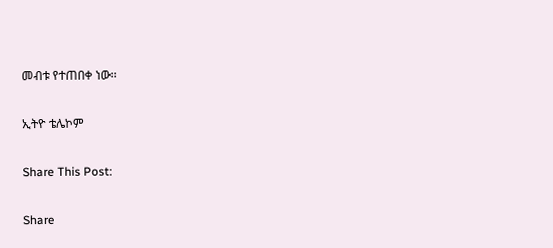መብቱ የተጠበቀ ነው፡፡

ኢትዮ ቴሌኮም

Share This Post:

Share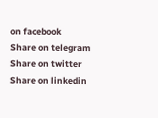on facebook
Share on telegram
Share on twitter
Share on linkedin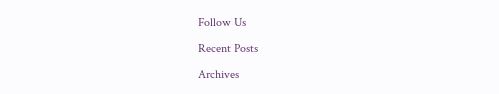Follow Us

Recent Posts

Archives